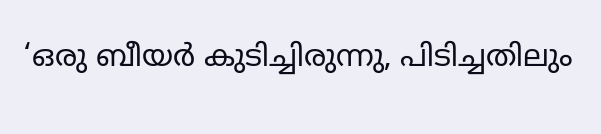‘ഒരു ബീയര്‍ കുടിച്ചിരുന്നു, പിടിച്ചതിലും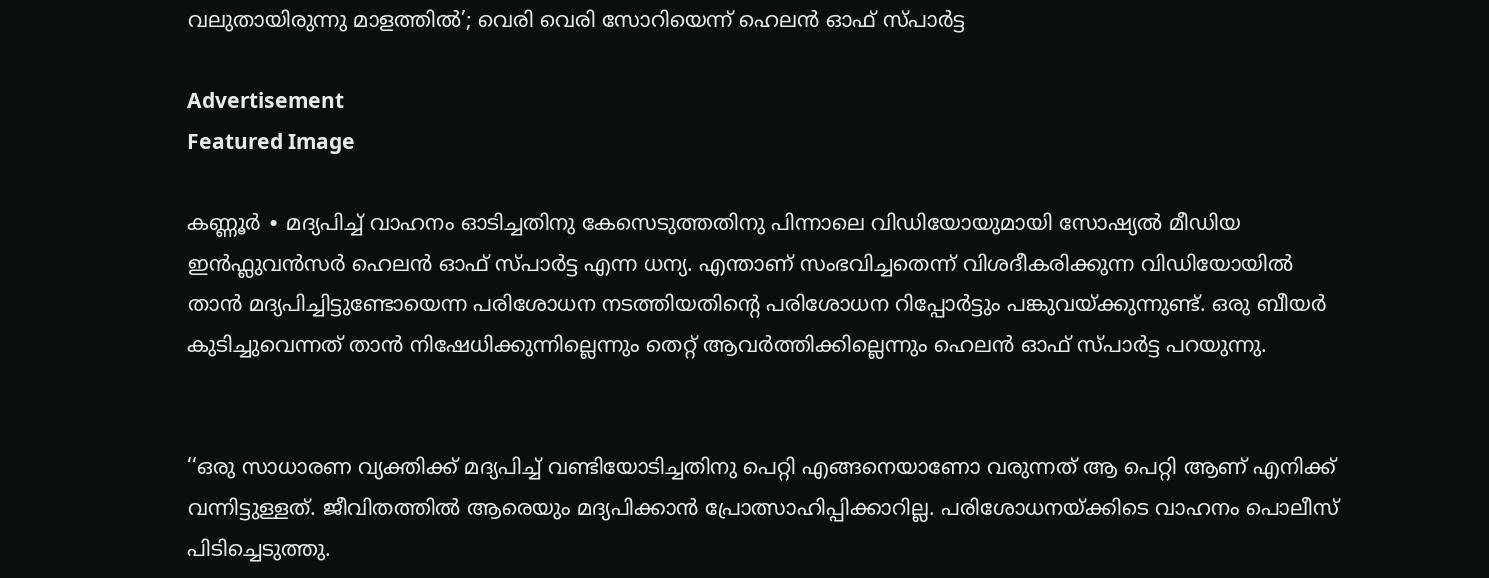വലുതായിരുന്നു മാളത്തിൽ’; വെരി വെരി സോറിയെന്ന് ഹെലൻ ഓഫ് സ്പാർട്ട

Advertisement
Featured Image

കണ്ണൂർ ∙ മദ്യപിച്ച് വാഹനം ഓടിച്ചതിനു കേസെടുത്തതിനു പിന്നാലെ വിഡിയോയുമായി സോഷ്യൽ മീഡിയ ഇൻഫ്ലുവൻസർ ഹെലന്‍ ഓഫ് സ്പാര്‍ട്ട എന്ന ധന്യ. എന്താണ് സംഭവിച്ചതെന്ന് വിശദീകരിക്കുന്ന വിഡിയോയില്‍ താൻ മദ്യപിച്ചിട്ടുണ്ടോയെന്ന പരിശോധന നടത്തിയതിന്റെ പരിശോധന റിപ്പോര്‍ട്ടും പങ്കുവയ്ക്കുന്നുണ്ട്. ഒരു ബീയര്‍ കുടിച്ചുവെന്നത് താന്‍ നിഷേധിക്കുന്നില്ലെന്നും തെറ്റ് ആവര്‍ത്തിക്കില്ലെന്നും ഹെലൻ ഓഫ് സ്പാർട്ട പറയുന്നു.


‘‘ഒരു സാധാരണ വ്യക്തിക്ക് മദ്യപിച്ച് വണ്ടിയോടിച്ചതിനു പെറ്റി എങ്ങനെയാണോ വരുന്നത് ആ പെറ്റി ആണ് എനിക്ക് വന്നിട്ടുള്ളത്. ജീവിതത്തില്‍ ആരെയും മദ്യപിക്കാന്‍ പ്രോത്സാഹിപ്പിക്കാറില്ല. പരിശോധനയ്ക്കിടെ വാഹനം പൊലീസ് പിടിച്ചെടുത്തു.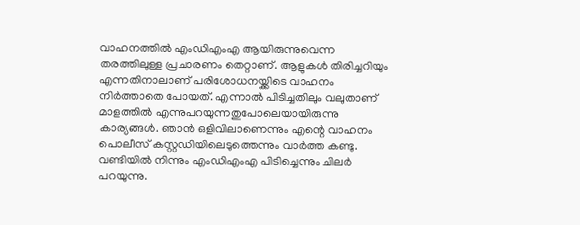വാഹനത്തില്‍ എംഡിഎംഎ ആയിരുന്നുവെന്ന തരത്തിലുള്ള പ്രചാരണം തെറ്റാണ്. ആളുകള്‍ തിരിച്ചറിയും എന്നതിനാലാണ് പരിശോധനയ്ക്കിടെ വാഹനം നിര്‍ത്താതെ പോയത്. എന്നാല്‍ പിടിച്ചതിലും വലുതാണ് മാളത്തില്‍ എന്നുപറയുന്നതുപോലെയായിരുന്നു കാര്യങ്ങള്‍. ഞാന്‍ ഒളിവിലാണെന്നും എന്റെ വാഹനം പൊലീസ് കസ്റ്റഡിയിലെടുത്തെന്നും വാര്‍ത്ത കണ്ടു. വണ്ടിയില്‍ നിന്നും എംഡിഎംഎ പിടിച്ചെന്നും ചിലര്‍ പറയുന്നു.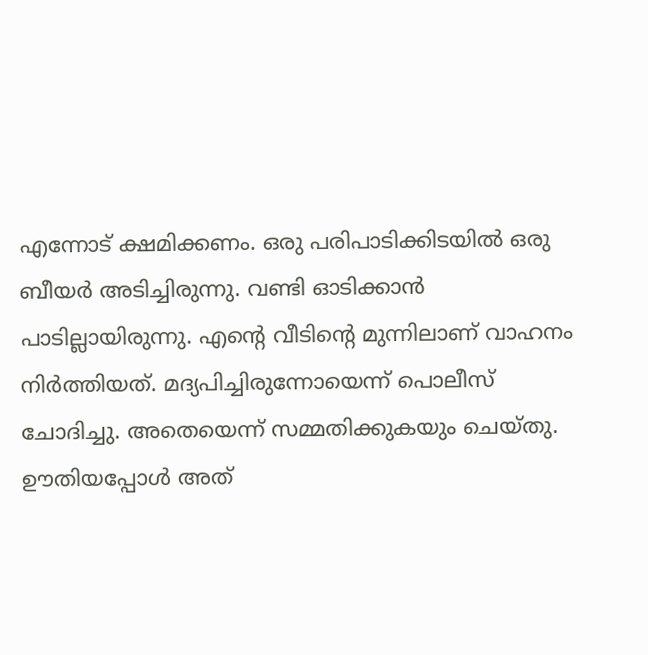എന്നോട് ക്ഷമിക്കണം. ഒരു പരിപാടിക്കിടയില്‍ ഒരു ബീയര്‍ അടിച്ചിരുന്നു. വണ്ടി ഓടിക്കാന്‍ പാടില്ലായിരുന്നു. എന്റെ വീടിന്റെ മുന്നിലാണ് വാഹനം നിര്‍ത്തിയത്. മദ്യപിച്ചിരുന്നോയെന്ന് പൊലീസ് ചോദിച്ചു. അതെയെന്ന് സമ്മതിക്കുകയും ചെയ്തു. ഊതിയപ്പോള്‍ അത്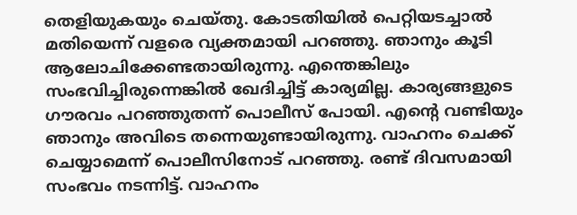തെളിയുകയും ചെയ്തു. കോടതിയില്‍ പെറ്റിയടച്ചാല്‍ മതിയെന്ന് വളരെ വ്യക്തമായി പറഞ്ഞു. ഞാനും കൂടി ആലോചിക്കേണ്ടതായിരുന്നു. എന്തെങ്കിലും സംഭവിച്ചിരുന്നെങ്കില്‍ ഖേദിച്ചിട്ട് കാര്യമില്ല. കാര്യങ്ങളുടെ ഗൗരവം പറഞ്ഞുതന്ന് പൊലീസ് പോയി. എന്റെ വണ്ടിയും ഞാനും അവിടെ തന്നെയുണ്ടായിരുന്നു. വാഹനം ചെക്ക് ചെയ്യാമെന്ന് പൊലീസിനോട് പറഞ്ഞു. രണ്ട് ദിവസമായി സംഭവം നടന്നിട്ട്. വാഹനം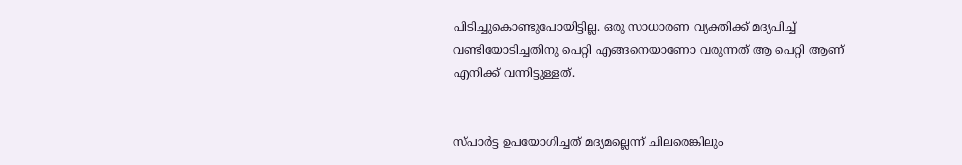പിടിച്ചുകൊണ്ടുപോയിട്ടില്ല. ഒരു സാധാരണ വ്യക്തിക്ക് മദ്യപിച്ച് വണ്ടിയോടിച്ചതിനു പെറ്റി എങ്ങനെയാണോ വരുന്നത് ആ പെറ്റി ആണ് എനിക്ക് വന്നിട്ടുള്ളത്.


സ്പാര്‍ട്ട ഉപയോഗിച്ചത് മദ്യമല്ലെന്ന് ചിലരെങ്കിലും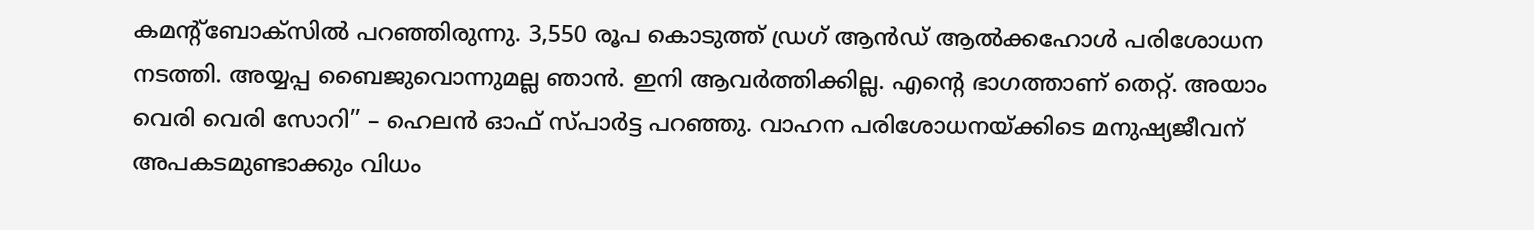കമന്റ്‌ബോക്‌സില്‍ പറഞ്ഞിരുന്നു. 3,550 രൂപ കൊടുത്ത് ഡ്രഗ് ആന്‍ഡ് ആല്‍ക്കഹോള്‍ പരിശോധന നടത്തി. അയ്യപ്പ ബൈജുവൊന്നുമല്ല ഞാന്‍. ഇനി ആവര്‍ത്തിക്കില്ല. എന്റെ ഭാഗത്താണ് തെറ്റ്. അയാം വെരി വെരി സോറി’’ – ഹെലൻ ഓഫ് സ്പാർട്ട പറഞ്ഞു. വാഹന പരിശോധനയ്ക്കിടെ മനുഷ്യജീവന് അപകടമുണ്ടാക്കും വിധം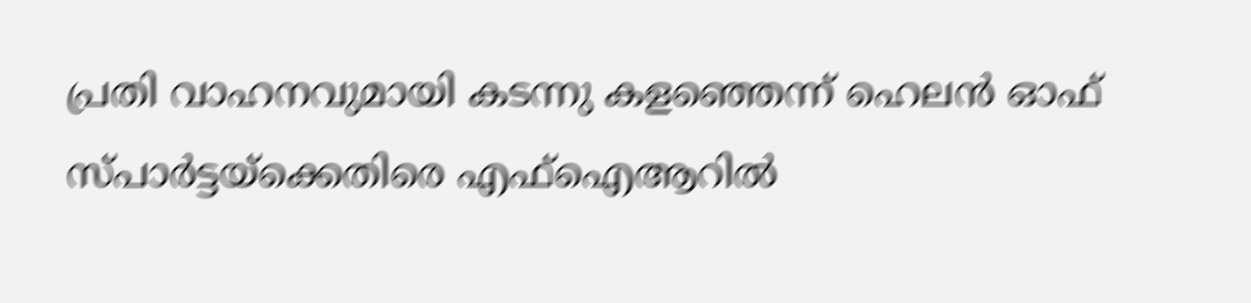പ്രതി വാഹനവുമായി കടന്നു കളഞ്ഞെന്ന് ഹെലൻ ഓഫ് സ്പാർട്ടയ്ക്കെതിരെ എഫ്‌ഐആറില്‍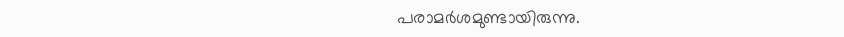പരാമർശമുണ്ടായിരുന്നു.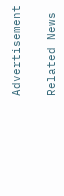Advertisement

Related News